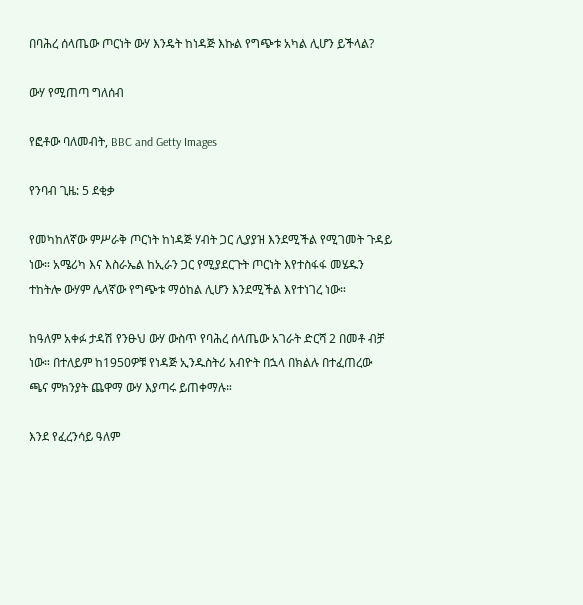በባሕረ ሰላጤው ጦርነት ውሃ እንዴት ከነዳጅ እኩል የግጭቱ አካል ሊሆን ይችላል?

ውሃ የሚጠጣ ግለሰብ

የፎቶው ባለመብት, BBC and Getty Images

የንባብ ጊዜ: 5 ደቂቃ

የመካከለኛው ምሥራቅ ጦርነት ከነዳጅ ሃብት ጋር ሊያያዝ እንደሚችል የሚገመት ጉዳይ ነው። አሜሪካ እና እስራኤል ከኢራን ጋር የሚያደርጉት ጦርነት እየተስፋፋ መሄዱን ተከትሎ ውሃም ሌላኛው የግጭቱ ማዕከል ሊሆን እንደሚችል እየተነገረ ነው።

ከዓለም አቀፉ ታዳሽ የንፁህ ውሃ ውስጥ የባሕረ ሰላጤው አገራት ድርሻ 2 በመቶ ብቻ ነው። በተለይም ከ1950ዎቹ የነዳጅ ኢንዱስትሪ አብዮት በኋላ በክልሉ በተፈጠረው ጫና ምክንያት ጨዋማ ውሃ እያጣሩ ይጠቀማሉ።

እንደ የፈረንሳይ ዓለም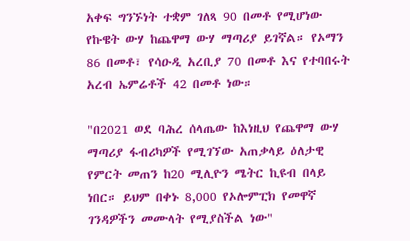አቀፍ ግንኙነት ተቋም ገለጻ 90 በመቶ የሚሆነው የኩዌት ውሃ ከጨዋማ ውሃ ማጣሪያ ይገኛል። የኦማን 86 በመቶ፣ የሳዑዲ አረቢያ 70 በመቶ እና የተባበሩት አረብ ኤምሬቶች 42 በመቶ ነው።

"በ2021 ወደ ባሕረ ሰላጤው ከእነዚህ የጨዋማ ውሃ ማጣሪያ ፋብሪካዎች የሚገኘው አጠቃላይ ዕለታዊ የምርት መጠን ከ20 ሚሊዮን ሜትር ኪዩብ በላይ ነበር። ይህም በቀኑ 8,000 የኦሎምፒክ የመዋኛ ገንዳዎችን መሙላት የሚያስችል ነው"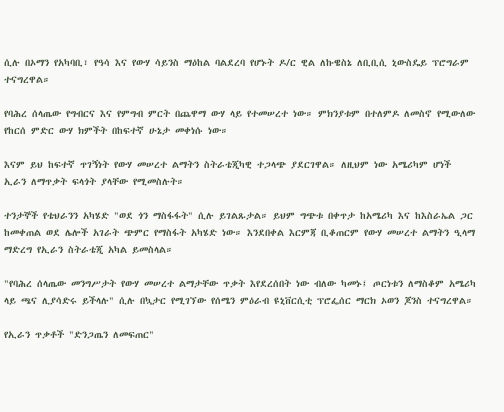ሲሉ በኦማን የአካባቢ፣ የዓሳ እና የውሃ ሳይንስ ማዕከል ባልደረባ የሆኑት ዶ/ር ዊል ለኩዌስኔ ለቢቢሲ ኒውስዴይ ፕሮግራም ተናግረዋል።

የባሕረ ሰላጤው የግብርና እና የምግብ ምርት በጨዋማ ውሃ ላይ የተመሠረተ ነው። ምክንያቱም በተለምዶ ለመስኖ የሚውለው የከርሰ ምድር ውሃ ክምችት በከፍተኛ ሁኔታ መቀነሱ ነው።

እናም ይህ ከፍተኛ ጥገኝነት የውሃ መሠረተ ልማትን ስትራቴጂካዊ ተጋላጭ ያደርገዋል። ለዚህም ነው አሜሪካም ሆነች ኢራን ለማጥቃት ፍላጎት ያላቸው የሚመስሉት።

ተንታኞች የቴህራንን አካሄድ "ወደ ጎን ማስፋፋት" ሲሉ ይገልጹታል። ይህም ግጭቱ በቀጥታ ከአሜሪካ እና ከእስራኤል ጋር ከመቀጠል ወደ ሌሎች አገራት ጭምር የማስፋት አካሄድ ነው። እንደበቀል እርምጃ ቢቆጠርም የውሃ መሠረተ ልማትን ዒላማ ማድረግ የኢራን ስትራቴጂ አካል ይመስላል።

"የባሕረ ሰላጤው መንግሥታት የውሃ መሠረተ ልማታቸው ጥቃት እየደረሰበት ነው ብለው ካመኑ፤ ጦርነቱን ለማስቆም አሜሪካ ላይ ጫና ሊያሳድሩ ይችላሉ" ሲሉ በኳታር የሚገኘው የሰሜን ምዕራብ ዩኒቨርሲቲ ፕሮፌሰር ማርክ ኦወን ጆንስ ተናግረዋል።

የኢራን ጥቃቶች "ድንጋጤን ለመፍጠር"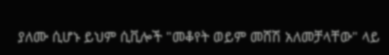ያለሙ ሲሆኑ ይህም ሲቪሎች "መቆየት ወይም መሸሽ አለመቻላቸው" ላይ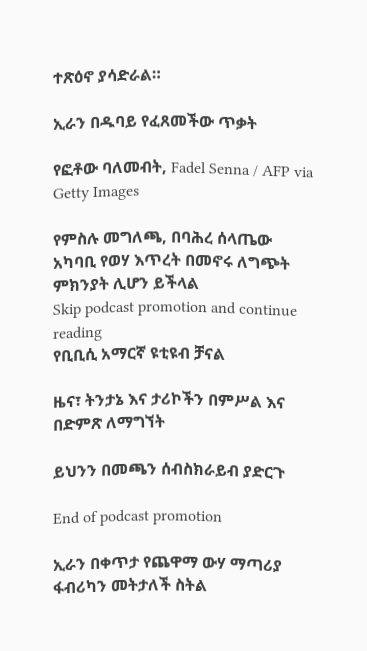ተጽዕኖ ያሳድራል።

ኢራን በዱባይ የፈጸመችው ጥቃት

የፎቶው ባለመብት, Fadel Senna / AFP via Getty Images

የምስሉ መግለጫ, በባሕረ ሰላጤው አካባቢ የወሃ እጥረት በመኖሩ ለግጭት ምክንያት ሊሆን ይችላል
Skip podcast promotion and continue reading
የቢቢሲ አማርኛ ዩቲዩብ ቻናል

ዜና፣ ትንታኔ እና ታሪኮችን በምሥል እና በድምጽ ለማግኘት

ይህንን በመጫን ሰብስክራይብ ያድርጉ

End of podcast promotion

ኢራን በቀጥታ የጨዋማ ውሃ ማጣሪያ ፋብሪካን መትታለች ስትል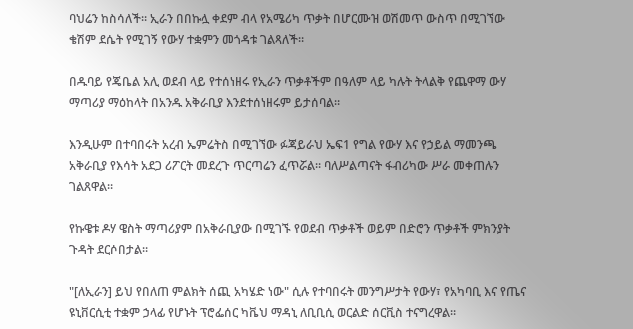ባህሬን ከስሳለች። ኢራን በበኩሏ ቀደም ብላ የአሜሪካ ጥቃት በሆርሙዝ ወሽመጥ ውስጥ በሚገኘው ቄሽም ደሴት የሚገኝ የውሃ ተቋምን መጎዳቱ ገልጻለች።

በዱባይ የጄቤል አሊ ወደብ ላይ የተሰነዘሩ የኢራን ጥቃቶችም በዓለም ላይ ካሉት ትላልቅ የጨዋማ ውሃ ማጣሪያ ማዕከላት በአንዱ አቅራቢያ እንደተሰነዘሩም ይታሰባል።

እንዲሁም በተባበሩት አረብ ኤምሬትስ በሚገኘው ፉጃይራህ ኤፍ1 የግል የውሃ እና የኃይል ማመንጫ አቅራቢያ የእሳት አደጋ ሪፖርት መደረጉ ጥርጣሬን ፈጥሯል። ባለሥልጣናት ፋብሪካው ሥራ መቀጠሉን ገልጸዋል።

የኩዌቱ ዶሃ ዌስት ማጣሪያም በአቅራቢያው በሚገኙ የወደብ ጥቃቶች ወይም በድሮን ጥቃቶች ምክንያት ጉዳት ደርሶበታል።

"[ለኢራን] ይህ የበለጠ ምልክት ሰጪ አካሄድ ነው" ሲሉ የተባበሩት መንግሥታት የውሃ፣ የአካባቢ እና የጤና ዩኒቨርሲቲ ተቋም ኃላፊ የሆኑት ፕሮፌሰር ካቬህ ማዳኒ ለቢቢሲ ወርልድ ሰርቪስ ተናግረዋል።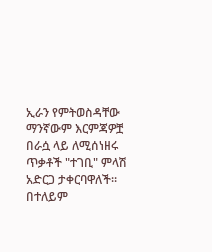ኢራን የምትወስዳቸው ማንኛውም እርምጃዎቿ በራሷ ላይ ለሚሰነዘሩ ጥቃቶች "ተገቢ" ምላሽ አድርጋ ታቀርባዋለች። በተለይም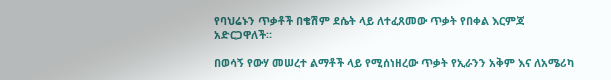የባህሬኑን ጥቃቶች በቄሽም ደሴት ላይ ለተፈጸመው ጥቃት የበቀል እርምጃ አድርጋዋለች።

በወሳኝ የውሃ መሠረተ ልማቶች ላይ የሚሰነዘረው ጥቃት የኢራንን አቅም እና ለአሜሪካ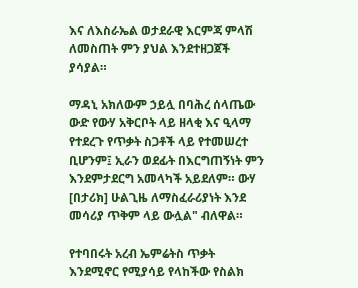እና ለእስራኤል ወታደራዊ እርምጃ ምላሽ ለመስጠት ምን ያህል እንደተዘጋጀች ያሳያል።

ማዳኒ አክለውም ኃይሏ በባሕረ ሰላጤው ውድ የውሃ አቅርቦት ላይ ዘላቂ እና ዒላማ የተደረጉ የጥቃት ስጋቶች ላይ የተመሠረተ ቢሆንም፤ ኢራን ወደፊት በእርግጠኝነት ምን እንደምታደርግ አመላካች አይደለም። ውሃ [በታሪክ] ሁልጊዜ ለማስፈራሪያነት እንደ መሳሪያ ጥቅም ላይ ውሏል" ብለዋል።

የተባበሩት አረብ ኤምሬትስ ጥቃት እንደሚኖር የሚያሳይ የላከችው የስልክ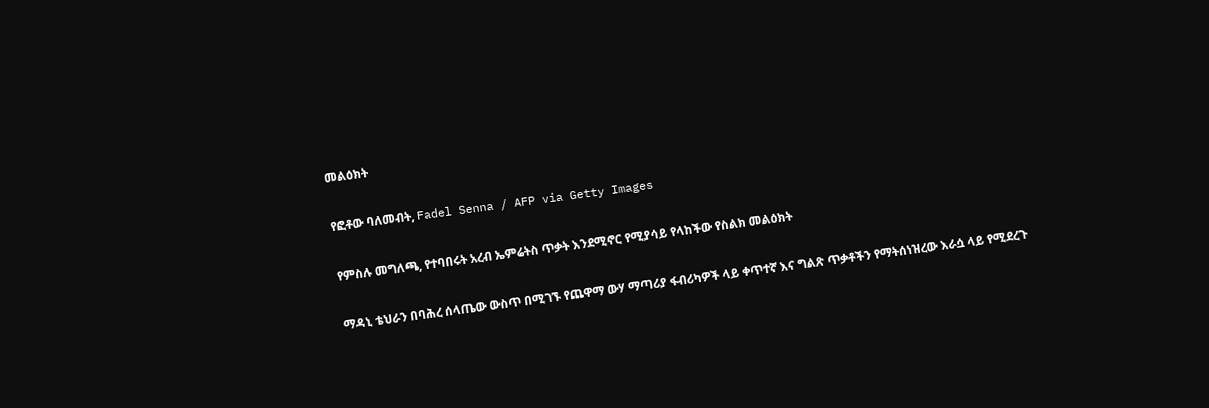መልዕክት

የፎቶው ባለመብት, Fadel Senna / AFP via Getty Images

የምስሉ መግለጫ, የተባበሩት አረብ ኤምሬትስ ጥቃት እንደሚኖር የሚያሳይ የላከችው የስልክ መልዕክት

ማዳኒ ቴህራን በባሕረ ሰላጤው ውስጥ በሚገኙ የጨዋማ ውሃ ማጣሪያ ፋብሪካዎች ላይ ቀጥተኛ እና ግልጽ ጥቃቶችን የማትሰነዝረው እራሷ ላይ የሚደረጉ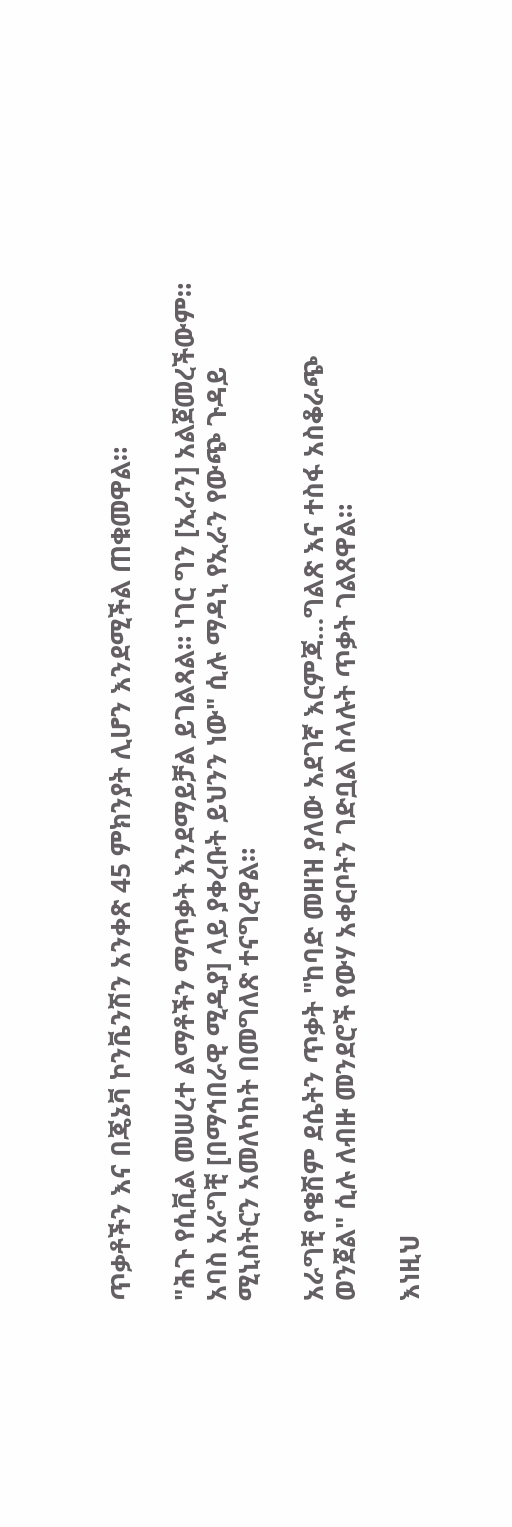ጥቃቶችን እና በጄኔቫ ኮንቬንሽን አንቀጽ 45 ምክንያት ሊሆን እንደሚችል ጠቁመዋል።

"ሕጉ የሲቪል መሠረተ ልማቶችን ማጥቃት እንደማይቻል ይገልጻል። ነገር ግን [ኢራን] አልጀመረችውም። አባስ አራግቺ [በማኅበራዊ ሚዲያ] ላይ ያቀረቡት ይህንን ነው" ሲሉ ማዳኒ የኢራን የውጭ ጉዳይ ሚኒስትርን አመለካከት በመግለጽ ተናግረዋል።

አራግቺ የቄሽም ደሴትን ጥቃት "ከባድ መዘዝ ያለው አደገኛ እርምጃ…ግልጽ እና ተስፋ አስቆራጭ ወንጀል" ሲሉ ለብዙ መንደሮች የውሃ አቀርቦትን ገድቧል ስላሉት ጥቃት ገልጸዋል።

እነዚህ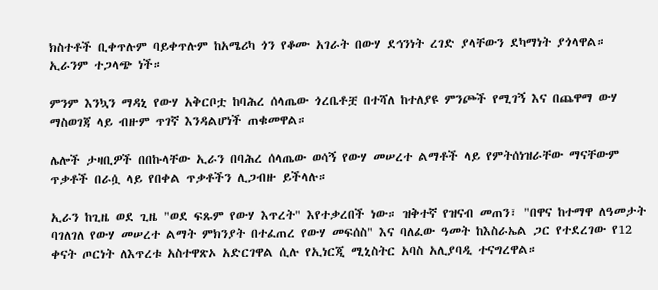ክስተቶች ቢቀጥሉም ባይቀጥሉም ከአሜሪካ ጎን የቆሙ አገራት በውሃ ደኅንነት ረገድ ያላቸውን ደካማነት ያጎላዋል። ኢራንም ተጋላጭ ነች።

ምንም እንኳን ማዳኒ የውሃ አቅርቦቷ ከባሕረ ሰላጤው ጎረቤቶቿ በተሻለ ከተለያዩ ምንጮች የሚገኝ እና በጨዋማ ውሃ ማስወገጃ ላይ ብዙም ጥገኛ እንዳልሆነች ጠቁመዋል።

ሌሎች ታዛቢዎች በበኩላቸው ኢራን በባሕረ ሰላጤው ወሳኝ የውሃ መሠረተ ልማቶች ላይ የምትሰነዝራቸው ማናቸውም ጥቃቶች በራሷ ላይ የበቀል ጥቃቶችን ሊጋብዙ ይችላሉ።

ኢራን ከጊዜ ወደ ጊዜ "ወደ ፍጹም የውሃ እጥረት" እየተቃረበች ነው። ዝቅተኛ የዝናብ መጠን፣ "በዋና ከተማዋ ለዓመታት ባገለገለ የውሃ መሠረተ ልማት ምክንያት በተፈጠረ የውሃ መፍሰስ" እና ባለፈው ዓመት ከእስራኤል ጋር የተደረገው የ12 ቀናት ጦርነት ለእጥረቱ አስተዋጽኦ አድርገዋል ሲሉ የኢነርጂ ሚኒስትር አባስ አሊያባዲ ተናግረዋል።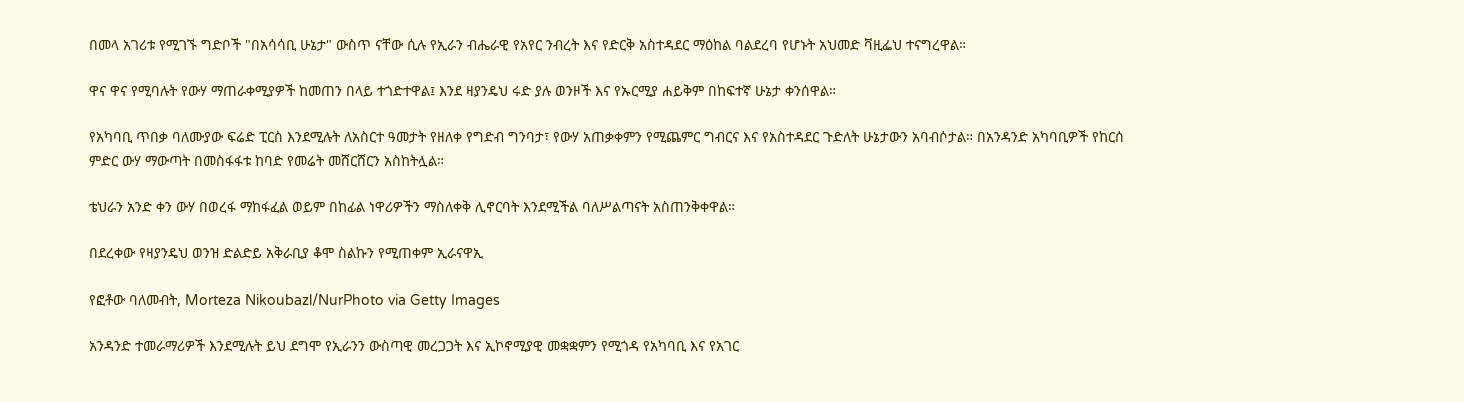በመላ አገሪቱ የሚገኙ ግድቦች "በአሳሳቢ ሁኔታ" ውስጥ ናቸው ሲሉ የኢራን ብሔራዊ የአየር ንብረት እና የድርቅ አስተዳደር ማዕከል ባልደረባ የሆኑት አህመድ ቫዚፌህ ተናግረዋል።

ዋና ዋና የሚባሉት የውሃ ማጠራቀሚያዎች ከመጠን በላይ ተጎድተዋል፤ እንደ ዛያንዴህ ሩድ ያሉ ወንዞች እና የኡርሚያ ሐይቅም በከፍተኛ ሁኔታ ቀንሰዋል።

የአካባቢ ጥበቃ ባለሙያው ፍሬድ ፒርስ እንደሚሉት ለአስርተ ዓመታት የዘለቀ የግድብ ግንባታ፣ የውሃ አጠቃቀምን የሚጨምር ግብርና እና የአስተዳደር ጉድለት ሁኔታውን አባብሶታል። በአንዳንድ አካባቢዎች የከርሰ ምድር ውሃ ማውጣት በመስፋፋቱ ከባድ የመሬት መሸርሸርን አስከትሏል።

ቴህራን አንድ ቀን ውሃ በወረፋ ማከፋፈል ወይም በከፊል ነዋሪዎችን ማስለቀቅ ሊኖርባት እንደሚችል ባለሥልጣናት አስጠንቅቀዋል።

በደረቀው የዛያንዴህ ወንዝ ድልድይ አቅራቢያ ቆሞ ስልኩን የሚጠቀም ኢራናዋኢ

የፎቶው ባለመብት, Morteza Nikoubazl/NurPhoto via Getty Images

አንዳንድ ተመራማሪዎች እንደሚሉት ይህ ደግሞ የኢራንን ውስጣዊ መረጋጋት እና ኢኮኖሚያዊ መቋቋምን የሚጎዳ የአካባቢ እና የአገር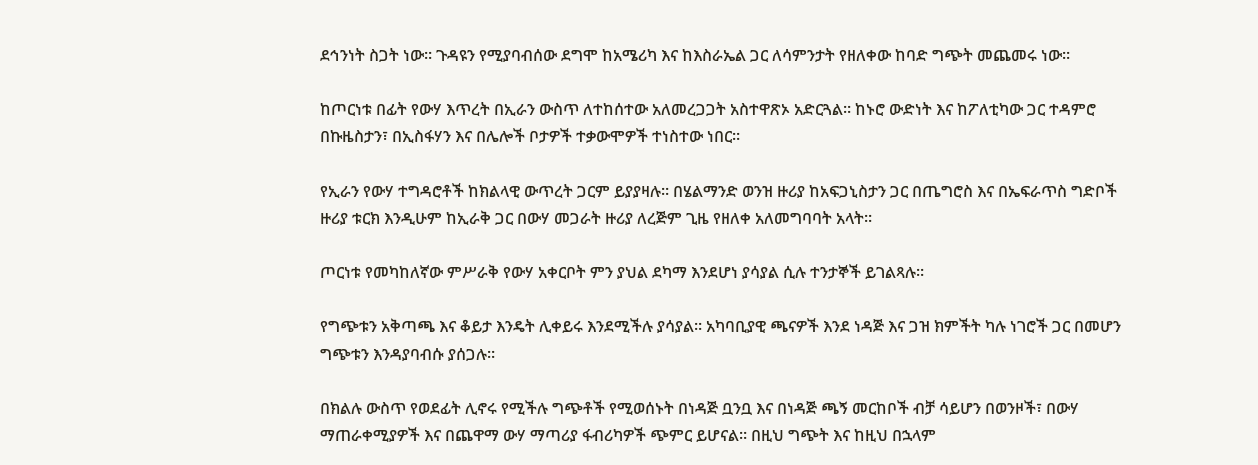ደኅንነት ስጋት ነው። ጉዳዩን የሚያባብሰው ደግሞ ከአሜሪካ እና ከእስራኤል ጋር ለሳምንታት የዘለቀው ከባድ ግጭት መጨመሩ ነው።

ከጦርነቱ በፊት የውሃ እጥረት በኢራን ውስጥ ለተከሰተው አለመረጋጋት አስተዋጽኦ አድርጓል። ከኑሮ ውድነት እና ከፖለቲካው ጋር ተዳምሮ በኩዜስታን፣ በኢስፋሃን እና በሌሎች ቦታዎች ተቃውሞዎች ተነስተው ነበር።

የኢራን የውሃ ተግዳሮቶች ከክልላዊ ውጥረት ጋርም ይያያዛሉ። በሄልማንድ ወንዝ ዙሪያ ከአፍጋኒስታን ጋር በጤግሮስ እና በኤፍራጥስ ግድቦች ዙሪያ ቱርክ እንዲሁም ከኢራቅ ጋር በውሃ መጋራት ዙሪያ ለረጅም ጊዜ የዘለቀ አለመግባባት አላት።

ጦርነቱ የመካከለኛው ምሥራቅ የውሃ አቀርቦት ምን ያህል ደካማ እንደሆነ ያሳያል ሲሉ ተንታኞች ይገልጻሉ።

የግጭቱን አቅጣጫ እና ቆይታ እንዴት ሊቀይሩ እንደሚችሉ ያሳያል። አካባቢያዊ ጫናዎች እንደ ነዳጅ እና ጋዝ ክምችት ካሉ ነገሮች ጋር በመሆን ግጭቱን እንዳያባብሱ ያሰጋሉ።

በክልሉ ውስጥ የወደፊት ሊኖሩ የሚችሉ ግጭቶች የሚወሰኑት በነዳጅ ቧንቧ እና በነዳጅ ጫኝ መርከቦች ብቻ ሳይሆን በወንዞች፣ በውሃ ማጠራቀሚያዎች እና በጨዋማ ውሃ ማጣሪያ ፋብሪካዎች ጭምር ይሆናል። በዚህ ግጭት እና ከዚህ በኋላም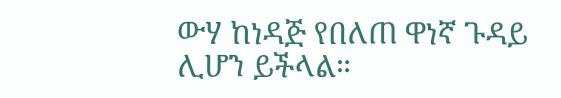ውሃ ከነዳጅ የበለጠ ዋነኛ ጉዳይ ሊሆን ይችላል።